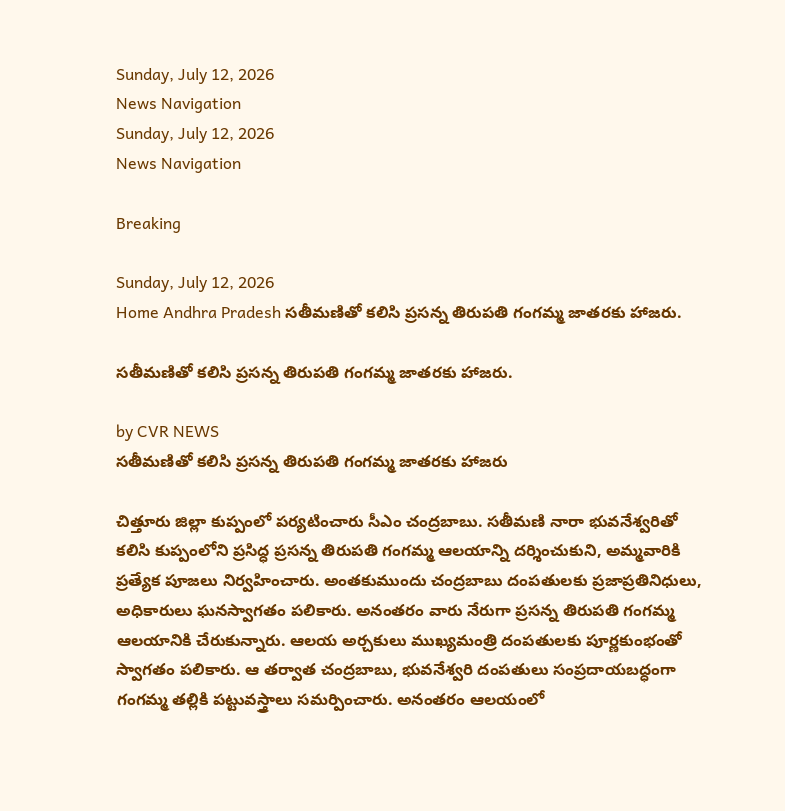Sunday, July 12, 2026
News Navigation
Sunday, July 12, 2026
News Navigation

Breaking

Sunday, July 12, 2026
Home Andhra Pradesh సతీమణితో కలిసి ప్రసన్న తిరుపతి గంగమ్మ జాతరకు హాజరు.

సతీమణితో కలిసి ప్రసన్న తిరుపతి గంగమ్మ జాతరకు హాజరు.

by CVR NEWS
సతీమణితో కలిసి ప్రసన్న తిరుపతి గంగమ్మ జాతరకు హాజరు

చిత్తూరు జిల్లా కుప్పంలో పర్యటించారు సీఎం చంద్రబాబు. సతీమణి నారా భువనేశ్వరితో కలిసి కుప్పంలోని ప్రసిద్ధ ప్రసన్న తిరుపతి గంగమ్మ ఆలయాన్ని దర్శించుకుని, అమ్మవారికి ప్రత్యేక పూజలు నిర్వహించారు. అంతకుముందు చంద్రబాబు దంపతులకు ప్రజాప్రతినిధులు, అధికారులు ఘనస్వాగతం పలికారు. అనంతరం వారు నేరుగా ప్రసన్న తిరుపతి గంగమ్మ ఆలయానికి చేరుకున్నారు. ఆలయ అర్చకులు ముఖ్యమంత్రి దంపతులకు పూర్ణకుంభంతో స్వాగతం పలికారు. ఆ తర్వాత చంద్రబాబు, భువనేశ్వరి దంపతులు సంప్రదాయబద్ధంగా గంగమ్మ తల్లికి పట్టువస్త్రాలు సమర్పించారు. అనంతరం ఆలయంలో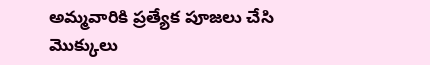అమ్మవారికి ప్రత్యేక పూజలు చేసి మొక్కులు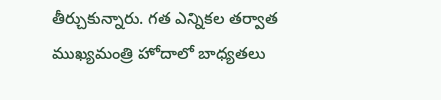తీర్చుకున్నారు. గత ఎన్నికల తర్వాత ముఖ్యమంత్రి హోదాలో బాధ్యతలు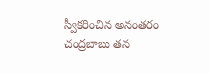స్వీకరించిన అనంతరం చంద్రబాబు తన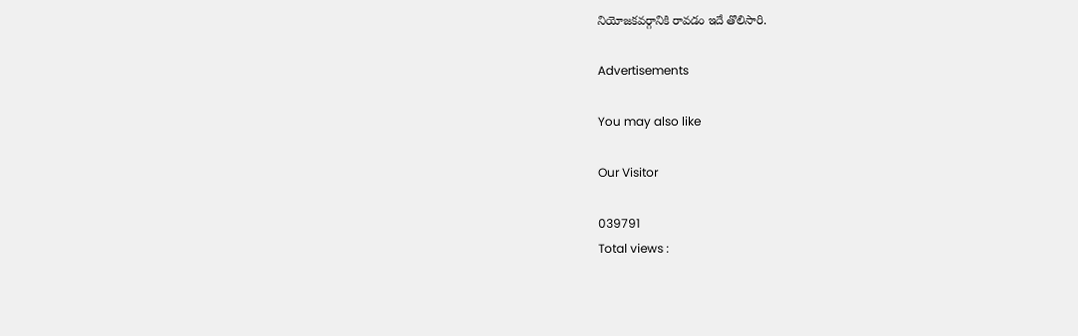నియోజకవర్గానికి రావడం ఇదే తొలిసారి.

Advertisements

You may also like

Our Visitor

039791
Total views :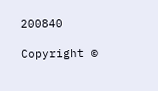200840

Copyright ©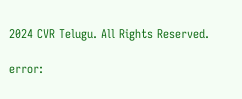2024 CVR Telugu. All Rights Reserved.

error: